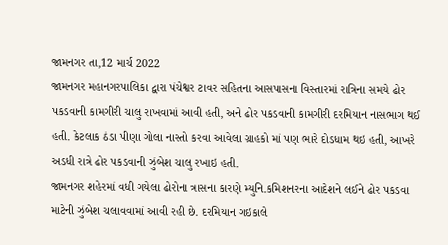જામનગર તા,12 માર્ચ 2022
જામનગર મહાનગરપાલિકા દ્વારા પંચેશ્વર ટાવર સહિતના આસપાસના વિસ્તારમાં રાત્રિના સમયે ઢોર પકડવાની કામગીરી ચાલુ રાખવામાં આવી હતી, અને ઢોર પકડવાની કામગીરી દરમિયાન નાસભાગ થઈ હતી. કેટલાક ઠંડા પીણા ગોલા નાસ્તો કરવા આવેલા ગ્રાહકો માં પણ ભારે દોડધામ થઇ હતી, આખરે અડધી રાત્રે ઢોર પકડવાની ઝુંબેશ ચાલુ રખાઇ હતી.
જામનગર શહેરમાં વધી ગયેલા ઢોરોના ત્રાસના કારણે મ્યુનિ.કમિશનરના આદેશને લઈને ઢોર પકડવા માટેની ઝુંબેશ ચલાવવામાં આવી રહી છે. દરમિયાન ગઇકાલે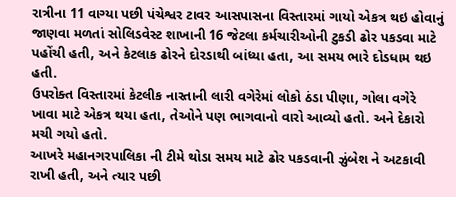રાત્રીના 11 વાગ્યા પછી પંચેશ્વર ટાવર આસપાસના વિસ્તારમાં ગાયો એકત્ર થઇ હોવાનું જાણવા મળતાં સોલિડવેસ્ટ શાખાની 16 જેટલા કર્મચારીઓની ટુકડી ઢોર પકડવા માટે પહોંચી હતી, અને કેટલાક ઢોરને દોરડાથી બાંધ્યા હતા, આ સમય ભારે દોડધામ થઇ હતી.
ઉપરોક્ત વિસ્તારમાં કેટલીક નાસ્તાની લારી વગેરેમાં લોકો ઠંડા પીણા, ગોલા વગેરે ખાવા માટે એકત્ર થયા હતા, તેઓને પણ ભાગવાનો વારો આવ્યો હતો. અને દેકારો મચી ગયો હતો.
આખરે મહાનગરપાલિકા ની ટીમે થોડા સમય માટે ઢોર પકડવાની ઝુંબેશ ને અટકાવી રાખી હતી, અને ત્યાર પછી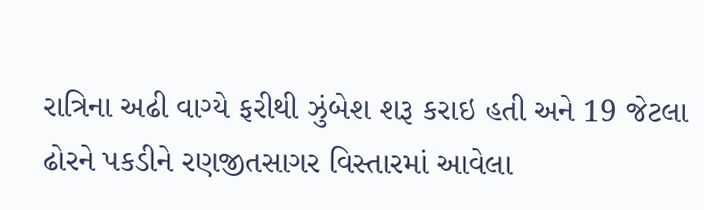રાત્રિના અઢી વાગ્યે ફરીથી ઝુંબેશ શરૂ કરાઇ હતી અને 19 જેટલા ઢોરને પકડીને રણજીતસાગર વિસ્તારમાં આવેલા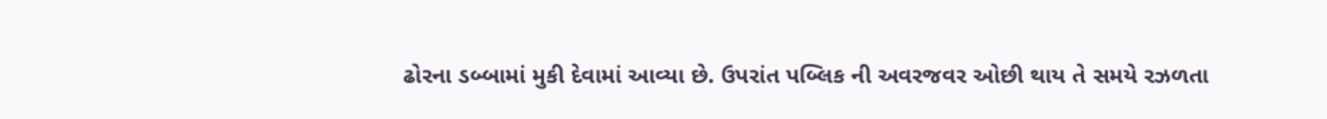ઢોરના ડબ્બામાં મુકી દેવામાં આવ્યા છે. ઉપરાંત પબ્લિક ની અવરજવર ઓછી થાય તે સમયે રઝળતા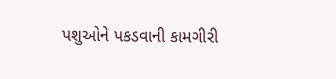પશુઓને પકડવાની કામગીરી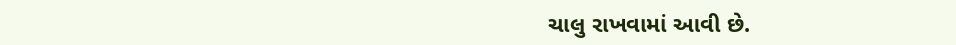ચાલુ રાખવામાં આવી છે.